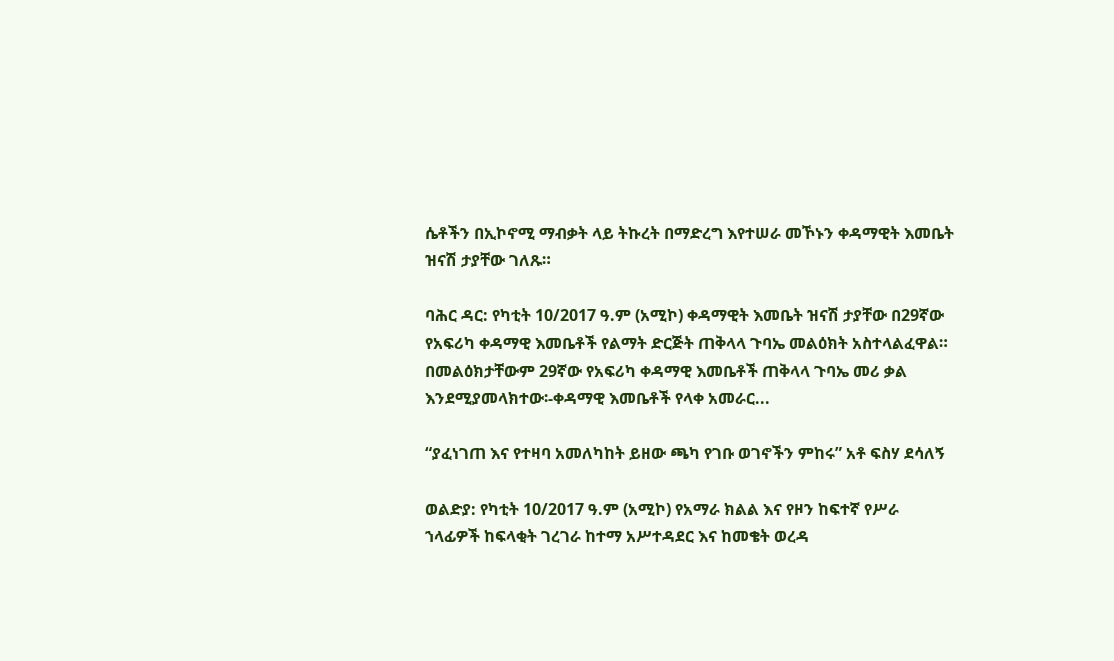ሴቶችን በኢኮኖሚ ማብቃት ላይ ትኩረት በማድረግ እየተሠራ መኾኑን ቀዳማዊት እመቤት ዝናሽ ታያቸው ገለጹ።

ባሕር ዳር: የካቲት 10/2017 ዓ.ም (አሚኮ) ቀዳማዊት እመቤት ዝናሽ ታያቸው በ29ኛው የአፍሪካ ቀዳማዊ እመቤቶች የልማት ድርጅት ጠቅላላ ጉባኤ መልዕክት አስተላልፈዋል። በመልዕክታቸውም 29ኛው የአፍሪካ ቀዳማዊ እመቤቶች ጠቅላላ ጉባኤ መሪ ቃል እንደሚያመላክተው፡-ቀዳማዊ እመቤቶች የላቀ አመራር...

“ያፈነገጠ እና የተዛባ አመለካከት ይዘው ጫካ የገቡ ወገኖችን ምከሩ” አቶ ፍስሃ ደሳለኝ

ወልድያ: የካቲት 10/2017 ዓ.ም (አሚኮ) የአማራ ክልል እና የዞን ከፍተኛ የሥራ ኀላፊዎች ከፍላቂት ገረገራ ከተማ አሥተዳደር እና ከመቄት ወረዳ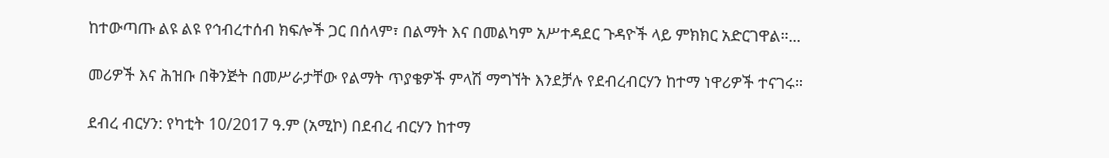ከተውጣጡ ልዩ ልዩ የኅብረተሰብ ክፍሎች ጋር በሰላም፣ በልማት እና በመልካም አሥተዳደር ጉዳዮች ላይ ምክክር አድርገዋል።...

መሪዎች እና ሕዝቡ በቅንጅት በመሥራታቸው የልማት ጥያቄዎች ምላሽ ማግኘት እንደቻሉ የደብረብርሃን ከተማ ነዋሪዎች ተናገሩ።

ደብረ ብርሃን: የካቲት 10/2017 ዓ.ም (አሚኮ) በደብረ ብርሃን ከተማ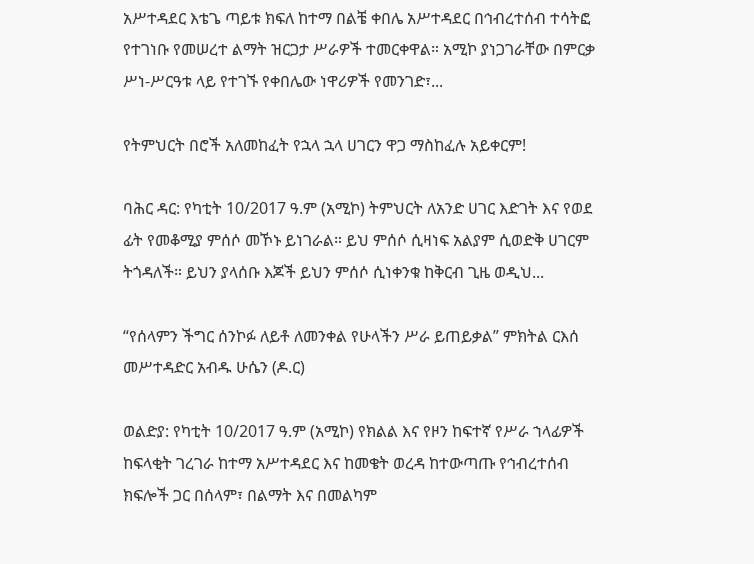አሥተዳደር እቴጌ ጣይቱ ክፍለ ከተማ በልቼ ቀበሌ አሥተዳደር በኅብረተሰብ ተሳትፎ የተገነቡ የመሠረተ ልማት ዝርጋታ ሥራዎች ተመርቀዋል። አሚኮ ያነጋገራቸው በምርቃ ሥነ-ሥርዓቱ ላይ የተገኙ የቀበሌው ነዋሪዎች የመንገድ፣...

የትምህርት በሮች አለመከፈት የኋላ ኋላ ሀገርን ዋጋ ማስከፈሉ አይቀርም!

ባሕር ዳር: የካቲት 10/2017 ዓ.ም (አሚኮ) ትምህርት ለአንድ ሀገር እድገት እና የወደ ፊት የመቆሚያ ምሰሶ መኾኑ ይነገራል። ይህ ምሰሶ ሲዛነፍ አልያም ሲወድቅ ሀገርም ትጎዳለች። ይህን ያላሰቡ እጆች ይህን ምሰሶ ሲነቀንቁ ከቅርብ ጊዜ ወዲህ...

“የሰላምን ችግር ሰንኮፉ ለይቶ ለመንቀል የሁላችን ሥራ ይጠይቃል” ምክትል ርእሰ መሥተዳድር አብዱ ሁሴን (ዶ.ር)

ወልድያ: የካቲት 10/2017 ዓ.ም (አሚኮ) የክልል እና የዞን ከፍተኛ የሥራ ኀላፊዎች ከፍላቂት ገረገራ ከተማ አሥተዳደር እና ከመቄት ወረዳ ከተውጣጡ የኅብረተሰብ ክፍሎች ጋር በሰላም፣ በልማት እና በመልካም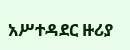አሥተዳደር ዙሪያ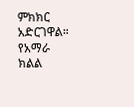ምክክር አድርገዋል። የአማራ ክልል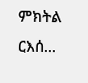ምክትል ርእሰ...